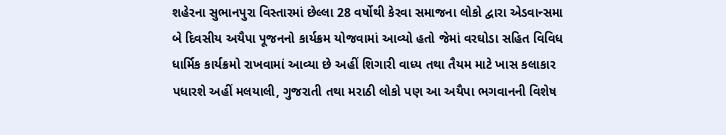શહેરના સુભાનપુરા વિસ્તારમાં છેલ્લા 28 વર્ષોથી કેરવા સમાજના લોકો દ્વારા એડવાન્સમા બે દિવસીય અયૈપા પૂજનનો કાર્યક્રમ યોજવામાં આવ્યો હતો જેમાં વરઘોડા સહિત વિવિધ ધાર્મિક કાર્યક્રમો રાખવામાં આવ્યા છે અહીં શિગારી વાધ્ય તથા તૈયમ માટે ખાસ કલાકાર પધારશે અહીં મલયાલી, ગુજરાતી તથા મરાઠી લોકો પણ આ અયૈપા ભગવાનની વિશેષ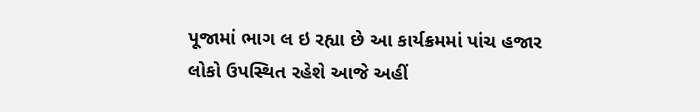પૂજામાં ભાગ લ ઇ રહ્યા છે આ કાર્યક્રમમાં પાંચ હજાર લોકો ઉપસ્થિત રહેશે આજે અહીં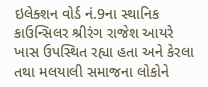ઇલેક્શન વોર્ડ નં.9ના સ્થાનિક કાઉન્સિલર શ્રીરંગ રાજેશ આયરે ખાસ ઉપસ્થિત રહ્યા હતા અને કેરલા તથા મલયાલી સમાજના લોકોને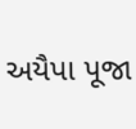અયૈપા પૂજા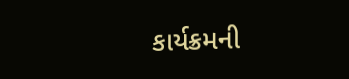કાર્યક્રમની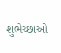શુભેચ્છાઓ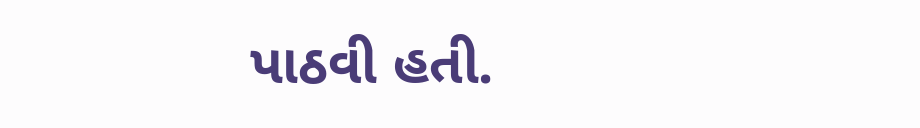પાઠવી હતી.